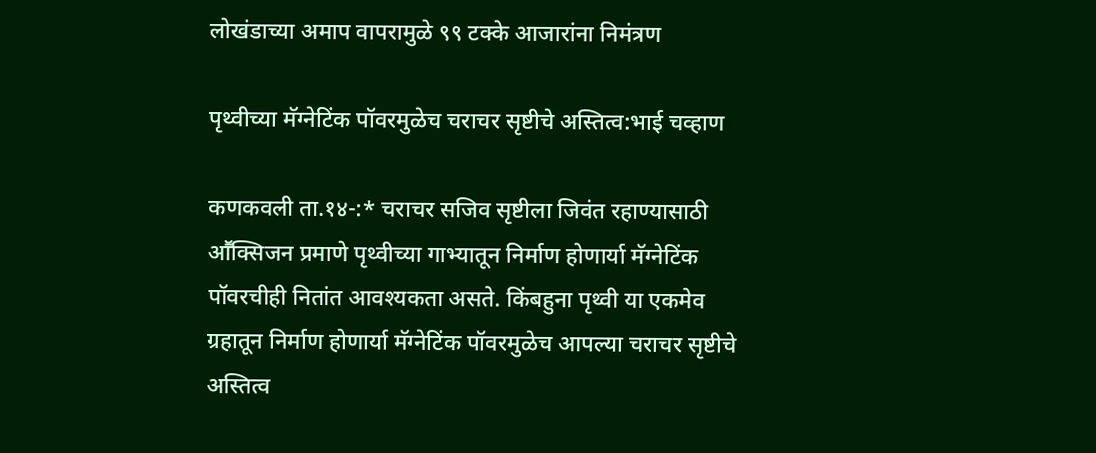लोखंडाच्या अमाप वापरामुळे ९९ टक्के आजारांना निमंत्रण

पृथ्वीच्या मॅग्नेटिंक पॉवरमुळेच चराचर सृष्टीचे अस्तित्व:भाई चव्हाण

कणकवली ता.१४-:* चराचर सजिव सृष्टीला जिवंत रहाण्यासाठी आॕक्सिजन प्रमाणे पृथ्वीच्या गाभ्यातून निर्माण होणार्या मॅग्नेटिंक पॉवरचीही नितांत आवश्यकता असते. किंबहुना पृथ्वी या एकमेव ग्रहातून निर्माण होणार्या मॅग्नेटिंक पॉवरमुळेच आपल्या चराचर सृष्टीचे अस्तित्व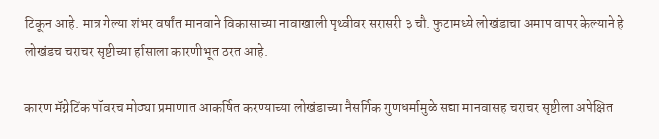टिकून आहे. मात्र गेल्या शंभर वर्षांत मानवाने विकासाच्या नावाखाली पृथ्वीवर सरासरी ३ चौ. फुटामध्ये लोखंडाचा अमाप वापर केल्याने हे लोखंडच चराचर सृष्टीच्या र्हासाला कारणीभूत ठरत आहे.

कारण मॅग्नेटिंक पॉवरच मोठ्या प्रमाणात आकर्षित करण्याच्या लोखंडाच्या नैसर्गिक गुणधर्मामुळे सद्या मानवासह चराचर सृष्टीला अपेक्षित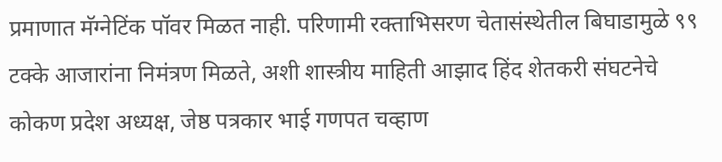प्रमाणात मॅग्नेटिंक पॉवर मिळत नाही. परिणामी रक्ताभिसरण चेतासंस्थेतील बिघाडामुळे ९९ टक्के आजारांना निमंत्रण मिळते, अशी शास्त्रीय माहिती आझाद हिंद शेतकरी संघटनेचे कोकण प्रदेश अध्यक्ष, जेष्ठ पत्रकार भाई गणपत चव्हाण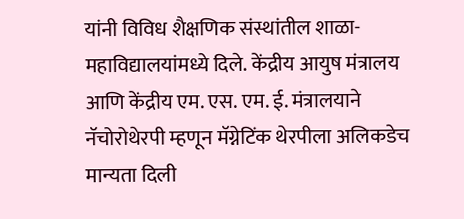यांनी विविध शैक्षणिक संस्थांतील शाळा-महाविद्यालयांमध्ये दिले. केंद्रीय आयुष मंत्रालय आणि केंद्रीय एम. एस. एम. ई. मंत्रालयाने नॅचोरोथेरपी म्हणून मॅग्नेटिंक थेरपीला अलिकडेच मान्यता दिली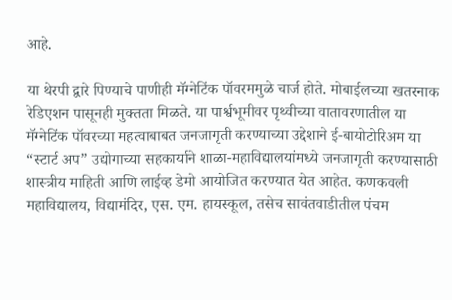आहे.

या थेरपी द्वारे पिण्याचे पाणीही मॅग्नेटिंक पॉवरममुळे चार्ज होते. मोबाईलच्या खतरनाक रेडिएशन पासूनही मुक्तता मिळते. या पार्श्वभूमीवर पृथ्वीच्या वातावरणातील या मॅग्नेटिंक पॉवरच्या महत्वाबाबत जनजागृती करण्याच्या उद्देशाने ई-बायोटोरिअम या “स्टार्ट अप” उद्योगाच्या सहकार्याने शाळा-महाविद्यालयांमध्ये जनजागृती करण्यासाठी शास्त्रीय माहिती आणि लाईव्ह डेमो आयोजित करण्यात येत आहेत. कणकवली महाविद्यालय, विद्यामंदिर, एस. एम. हायस्कूल, तसेच सावंतवाडीतील पंचम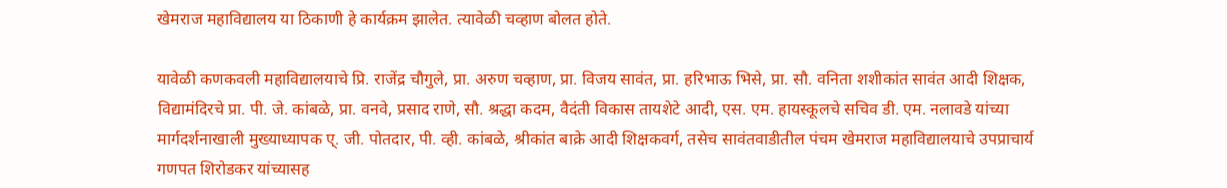खेमराज महाविद्यालय या ठिकाणी हे कार्यक्रम झालेत. त्यावेळी चव्हाण बोलत होते.

यावेळी कणकवली महाविद्यालयाचे प्रि. राजेंद्र चौगुले, प्रा. अरुण चव्हाण, प्रा. विजय सावंत, प्रा. हरिभाऊ भिसे, प्रा. सौ. वनिता शशीकांत सावंत आदी शिक्षक, विद्यामंदिरचे प्रा. पी. जे. कांबळे, प्रा. वनवे, प्रसाद राणे, सौ. श्रद्धा कदम, वैदंती विकास तायशेटे आदी, एस. एम. हायस्कूलचे सचिव डी. एम. नलावडे यांच्या मार्गदर्शनाखाली मुख्याध्यापक ए्. जी. पोतदार, पी. व्ही. कांबळे, श्रीकांत बाक्रे आदी शिक्षकवर्ग, तसेच सावंतवाडीतील पंचम खेमराज महाविद्यालयाचे उपप्राचार्य गणपत शिरोडकर यांच्यासह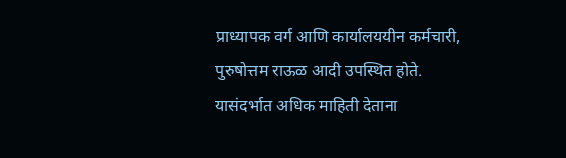प्राध्यापक वर्ग आणि कार्यालययीन कर्मचारी, पुरुषोत्तम राऊळ आदी उपस्थित होते. यासंदर्भात अधिक माहिती देताना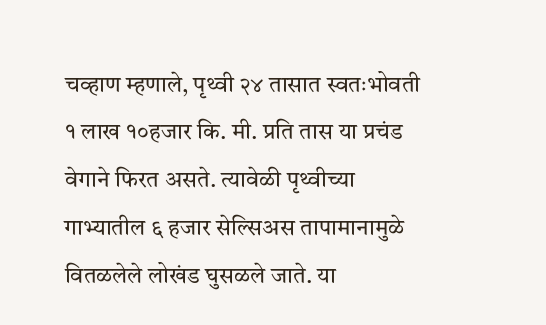चव्हाण म्हणाले, पृथ्वी २४ तासात स्वतःभोवती १ लाख १०हजार कि. मी. प्रति तास या प्रचंड वेगाने फिरत असते. त्यावेळी पृथ्वीच्या गाभ्यातील ६ हजार सेल्सिअस तापामानामुळे वितळलेले लोखंड घुसळले जाते. या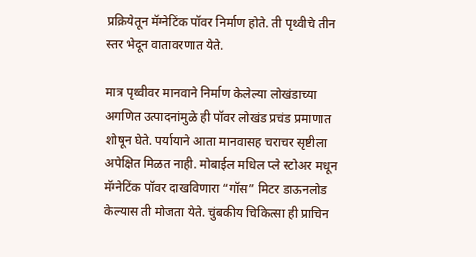प्रक्रियेतून मॅग्नेटिंक पॉवर निर्माण होते. ती पृथ्वीचे तीन स्तर भेदून वातावरणात येते.

मात्र पृथ्वीवर मानवाने निर्माण केलेल्या लोखंडाच्या अगणित उत्पादनांमुळे ही पॉवर लोखंड प्रचंड प्रमाणात शोषून घेते. पर्यायाने आता मानवासह चराचर सृष्टीला अपेक्षित मिळत नाही. मोबाईल मधिल प्ले स्टोअर मधून मॅग्नेटिंक पॉवर दाखविणारा “गॉस” मिटर डाऊनलोड केल्यास ती मोजता येते. चुंबकीय चिकित्सा ही प्राचिन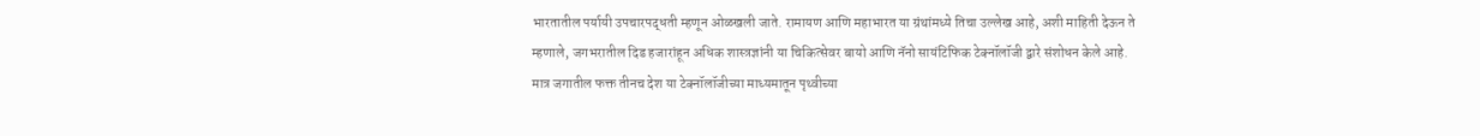भारतातील पर्यायी उपचारपद्धती म्हणून ओळखली जाते. रामायण आणि महाभारत या ग्रंथांमध्ये तिचा उल्लेख आहे, अशी माहिती देऊन ते म्हणाले, जगभरातील दिड हजारांहून अधिक शास्त्रज्ञांनी या चिकित्सेवर बायो आणि नॅनो सायंटिफिक टेक्नॉलॉजी द्वारे संशोधन केले आहे. मात्र जगातील फक्त तीनच देश या टेक्नॉलॉजीच्या माध्यमातून पृथ्वीच्या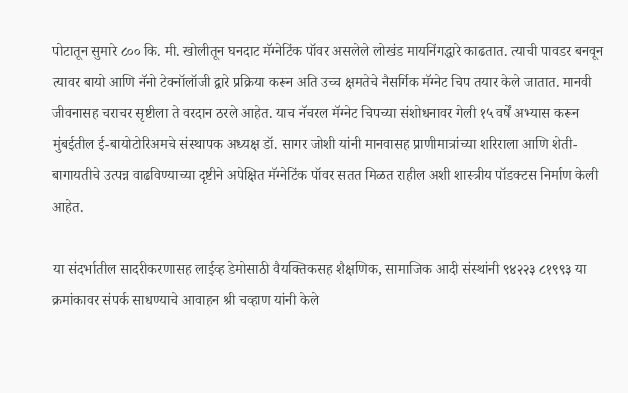पोटातून सुमारे ८०० कि. मी. खोलीतून घनदाट मॅग्नेटिंक पॉवर असलेले लोखंड मायनिंगद्धारे काढतात. त्याची पावडर बनवून त्यावर बायो आणि नॅनो टेक्नॉलॉजी द्वारे प्रक्रिया करून अति उच्च क्षमतेचे नैसर्गिक मॅग्नेट चिप तयार केले जातात. मानवी जीवनासह चराचर सृष्टीला ते वरदान ठरले आहेत. याच नॅचरल मॅग्नेट चिपच्या संशोधनावर गेली १५ वर्षें अभ्यास करून मुंबईतील ई-बायोटोरिअमचे संस्थापक अध्यक्ष डॉ. सागर जोशी यांनी मानवासह प्राणीमात्रांच्या शरिराला आणि शेती-बागायतीचे उत्पन्न वाढविण्याच्या दृष्टीने अपेक्षित मॅग्नेटिंक पॉवर सतत मि‌ळत राहील अशी शास्त्रीय पॉडक्टस निर्माण केली आहेत.

या संदर्भातील सादरीकरणासह लाईव्ह डेमोसाठी वैयक्तिकसह शैक्षणिक, सामाजिक आदी संस्थांनी ९४२२३ ८१९९३ या क्रमांकावर संपर्क साधण्याचे आवाहन श्री चव्हाण यांनी केले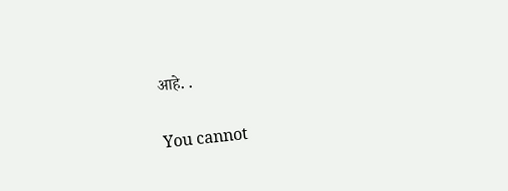आहे. .

You cannot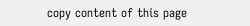copy content of this page